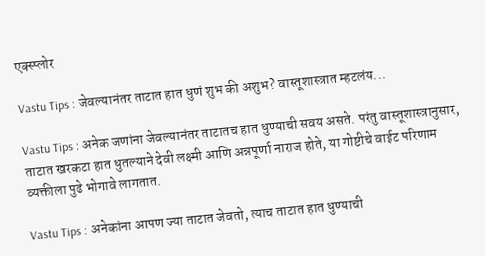एक्स्प्लोर

Vastu Tips : जेवल्यानंतर ताटात हात धुणं शुभ की अशुभ? वास्तूशास्त्रात म्हटलंय...

Vastu Tips : अनेक जणांना जेवल्यानंतर ताटातच हात धुण्याची सवय असते. परंतु वास्तूशास्त्रानुसार, ताटात खरकटा हात धुतल्याने देवी लक्ष्मी आणि अन्नपूर्णा नाराज होते, या गोष्टीचे वाईट परिणाम व्यक्तीला पुढे भोगावे लागतात.

Vastu Tips : अनेकांना आपण ज्या ताटात जेवतो, त्याच ताटात हात धुण्याची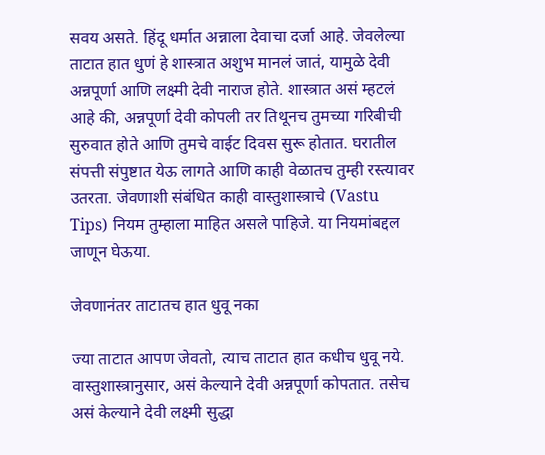सवय असते. हिंदू धर्मात अन्नाला देवाचा दर्जा आहे. जेवलेल्या ताटात हात धुणं हे शास्त्रात अशुभ मानलं जातं, यामुळे देवी अन्नपूर्णा आणि लक्ष्मी देवी नाराज होते. शास्त्रात असं म्हटलं आहे की, अन्नपूर्णा देवी कोपली तर तिथूनच तुमच्या गरिबीची सुरुवात होते आणि तुमचे वाईट दिवस सुरू होतात. घरातील संपत्ती संपुष्टात येऊ लागते आणि काही वेळातच तुम्ही रस्त्यावर उतरता. जेवणाशी संबंधित काही वास्तुशास्त्राचे (Vastu Tips) नियम तुम्हाला माहित असले पाहिजे. या नियमांबद्दल जाणून घेऊया.

जेवणानंतर ताटातच हात धुवू नका

ज्या ताटात आपण जेवतो, त्याच ताटात हात कधीच धुवू नये. वास्तुशास्त्रानुसार, असं केल्याने देवी अन्नपूर्णा कोपतात. तसेच असं केल्याने देवी लक्ष्मी सुद्धा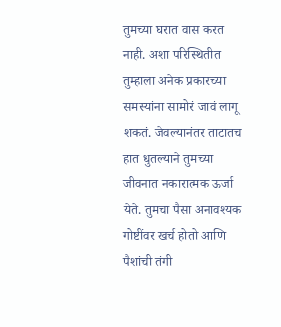तुमच्या घरात वास करत नाही. अशा परिस्थितीत तुम्हाला अनेक प्रकारच्या समस्यांना सामोरं जावं लागू शकतं. जेवल्यानंतर ताटातच हात धुतल्याने तुमच्या जीवनात नकारात्मक ऊर्जा येते. तुमचा पैसा अनावश्यक गोष्टींवर खर्च होतो आणि पैशांची तंगी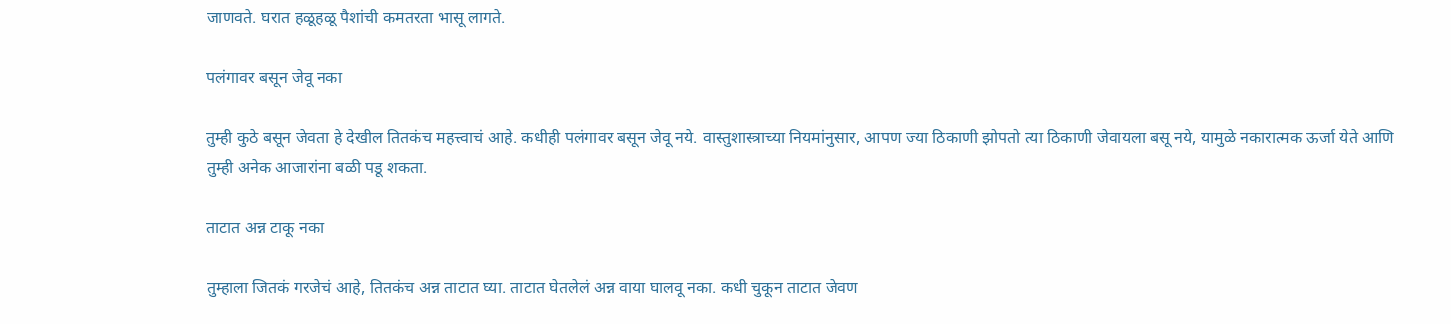जाणवते. घरात हळूहळू पैशांची कमतरता भासू लागते.

पलंगावर बसून जेवू नका

तुम्ही कुठे बसून जेवता हे देखील तितकंच महत्त्वाचं आहे. कधीही पलंगावर बसून जेवू नये. वास्तुशास्त्राच्या नियमांनुसार, आपण ज्या ठिकाणी झोपतो त्या ठिकाणी जेवायला बसू नये, यामुळे नकारात्मक ऊर्जा येते आणि तुम्ही अनेक आजारांना बळी पडू शकता.

ताटात अन्न टाकू नका

तुम्हाला जितकं गरजेचं आहे, तितकंच अन्न ताटात घ्या. ताटात घेतलेलं अन्न वाया घालवू नका. कधी चुकून ताटात जेवण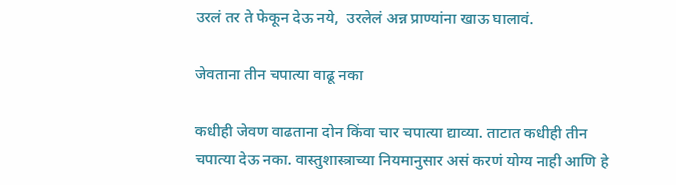उरलं तर ते फेकून देऊ नये,  उरलेलं अन्न प्राण्यांना खाऊ घालावं.

जेवताना तीन चपात्या वाढू नका

कधीही जेवण वाढताना दोन किंवा चार चपात्या द्याव्या. ताटात कधीही तीन चपात्या देऊ नका. वास्तुशास्त्राच्या नियमानुसार असं करणं योग्य नाही आणि हे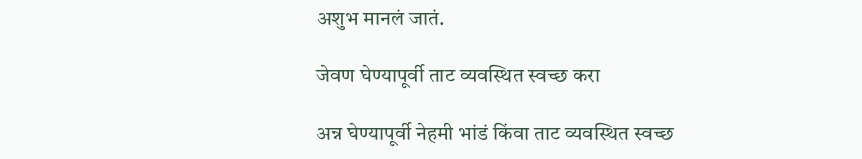अशुभ मानलं जातं.

जेवण घेण्यापूर्वी ताट व्यवस्थित स्वच्छ करा

अन्न घेण्यापूर्वी नेहमी भांडं किंवा ताट व्यवस्थित स्वच्छ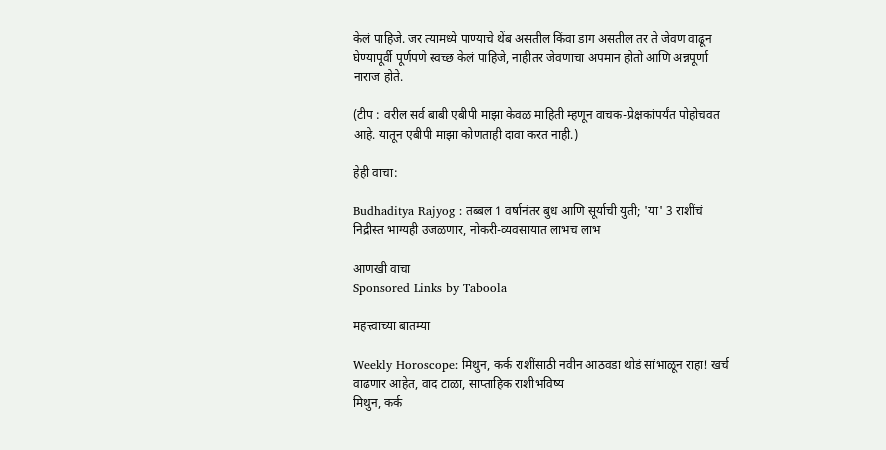केलं पाहिजे. जर त्यामध्ये पाण्याचे थेंब असतील किंवा डाग असतील तर ते जेवण वाढून घेण्यापूर्वी पूर्णपणे स्वच्छ केलं पाहिजे, नाहीतर जेवणाचा अपमान होतो आणि अन्नपूर्णा नाराज होते.

(टीप : वरील सर्व बाबी एबीपी माझा केवळ माहिती म्हणून वाचक-प्रेक्षकांपर्यंत पोहोचवत आहे. यातून एबीपी माझा कोणताही दावा करत नाही.)

हेही वाचा:

Budhaditya Rajyog : तब्बल 1 वर्षानंतर बुध आणि सूर्याची युती; 'या' 3 राशींचं निद्रीस्त भाग्यही उजळणार, नोकरी-व्यवसायात लाभच लाभ

आणखी वाचा
Sponsored Links by Taboola

महत्त्वाच्या बातम्या

Weekly Horoscope: मिथुन, कर्क राशींसाठी नवीन आठवडा थोडं सांभाळून राहा! खर्च वाढणार आहेत, वाद टाळा, साप्ताहिक राशीभविष्य
मिथुन, कर्क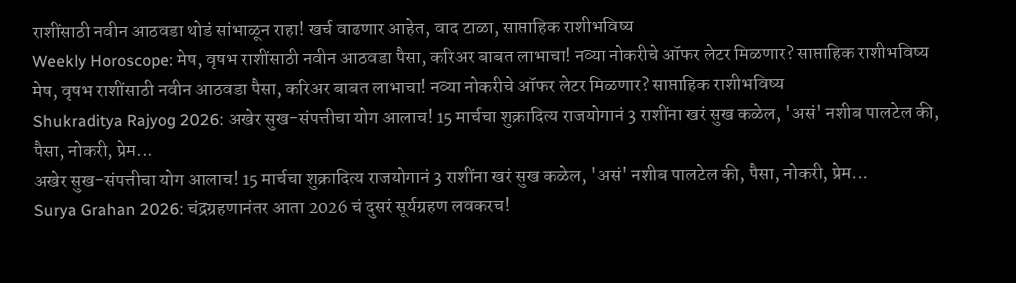राशींसाठी नवीन आठवडा थोडं सांभाळून राहा! खर्च वाढणार आहेत, वाद टाळा, साप्ताहिक राशीभविष्य
Weekly Horoscope: मेष, वृषभ राशींसाठी नवीन आठवडा पैसा, करिअर बाबत लाभाचा! नव्या नोकरीचे ऑफर लेटर मिळणार? साप्ताहिक राशीभविष्य
मेष, वृषभ राशींसाठी नवीन आठवडा पैसा, करिअर बाबत लाभाचा! नव्या नोकरीचे ऑफर लेटर मिळणार? साप्ताहिक राशीभविष्य
Shukraditya Rajyog 2026: अखेर सुख-संपत्तीचा योग आलाच! 15 मार्चचा शुक्रादित्य राजयोगानं 3 राशींना खरं सुख कळेल, 'असं' नशीब पालटेल की, पैसा, नोकरी, प्रेम...
अखेर सुख-संपत्तीचा योग आलाच! 15 मार्चचा शुक्रादित्य राजयोगानं 3 राशींना खरं सुख कळेल, 'असं' नशीब पालटेल की, पैसा, नोकरी, प्रेम...
Surya Grahan 2026: चंद्रग्रहणानंतर आता 2026 चं दुसरं सूर्यग्रहण लवकरच!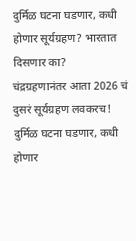दुर्मिळ घटना घडणार, कधी होणार सूर्यग्रहण? भारतात दिसणार का?
चंद्रग्रहणानंतर आता 2026 चं दुसरं सूर्यग्रहण लवकरच! दुर्मिळ घटना घडणार, कधी होणार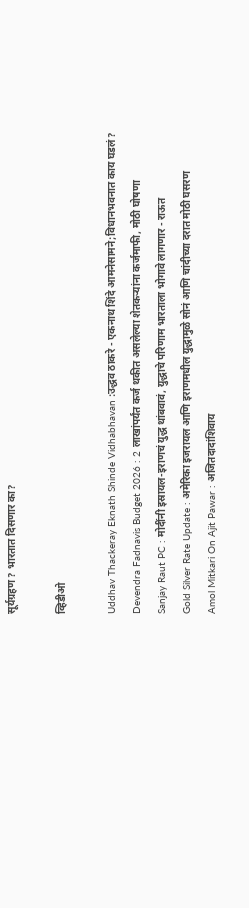सूर्यग्रहण? भारतात दिसणार का?

व्हिडीओ

Uddhav Thackeray Eknath Shinde Vidhabhavan :उद्धव ठाकरे - एकनाथ शिंदे आमनेसामने;विधानभवनात काय घडलं?
Devendra Fadnavis Budget 2026 : 2 लाखांपर्यंत कर्ज थकीत असलेल्या शेतकऱ्यांना कर्जमाफी, मोठी घोषणा
Sanjay Raut PC : मोदींनी इस्रायल-इराणचं युद्ध थांबवावं, युद्धाचे परिणाम भारताला भोगावे लागणार - राऊत
Gold Silver Rate Update : अमेरिका इजरायल आणि इराणमधील युद्धामुळे सोनं आणि चांदीच्या दरात मोठी घसरण
Amol Mitkari On Ajit Pawar : अजितदादांशिवाय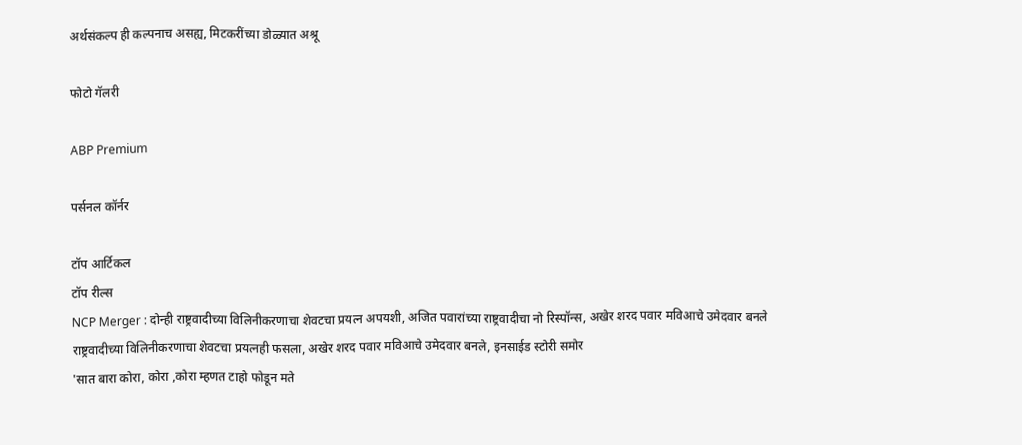अर्थसंकल्प ही कल्पनाच असह्य, मिटकरींच्या डोळ्यात अश्रू

फोटो गॅलरी

ABP Premium

पर्सनल कॉर्नर

टॉप आर्टिकल
टॉप रील्स
NCP Merger : दोन्ही राष्ट्रवादीच्या विलिनीकरणाचा शेवटचा प्रयत्न अपयशी, अजित पवारांच्या राष्ट्रवादीचा नो रिस्पॉन्स, अखेर शरद पवार मविआचे उमेदवार बनले
राष्ट्रवादीच्या विलिनीकरणाचा शेवटचा प्रयत्नही फसला, अखेर शरद पवार मविआचे उमेदवार बनले, इनसाईड स्टोरी समोर
'सात बारा कोरा, कोरा ,कोरा म्हणत टाहो फोडून मते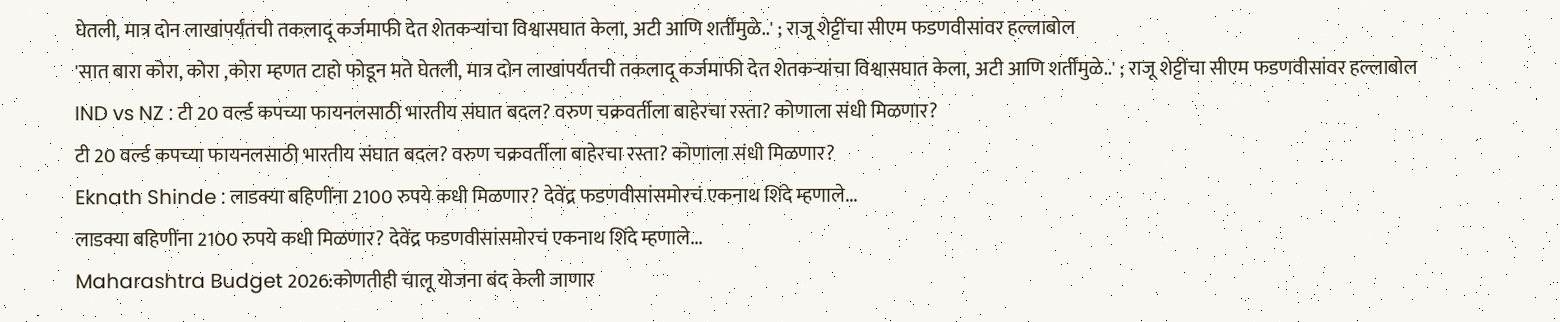घेतली, मात्र दोन लाखांपर्यंतची तकलादू कर्जमाफी देत शेतकऱ्यांचा विश्वासघात केला, अटी आणि शर्तींमुळे..' ; राजू शेट्टींचा सीएम फडणवीसांवर हल्लाबोल
'सात बारा कोरा, कोरा ,कोरा म्हणत टाहो फोडून मते घेतली, मात्र दोन लाखांपर्यंतची तकलादू कर्जमाफी देत शेतकऱ्यांचा विश्वासघात केला, अटी आणि शर्तींमुळे..' ; राजू शेट्टींचा सीएम फडणवीसांवर हल्लाबोल
IND vs NZ : टी 20 वर्ल्ड कपच्या फायनलसाठी भारतीय संघात बदल? वरुण चक्रवर्तीला बाहेरचा रस्ता? कोणाला संधी मिळणार?
टी 20 वर्ल्ड कपच्या फायनलसाठी भारतीय संघात बदल? वरुण चक्रवर्तीला बाहेरचा रस्ता? कोणाला संधी मिळणार?
Eknath Shinde : लाडक्या बहिणींना 2100 रुपये कधी मिळणार? देवेंद्र फडणवीसांसमोरचं एकनाथ शिंदे म्हणाले...
लाडक्या बहिणींना 2100 रुपये कधी मिळणार? देवेंद्र फडणवीसांसमोरचं एकनाथ शिंदे म्हणाले...
Maharashtra Budget 2026:कोणतीही चालू योजना बंद केली जाणार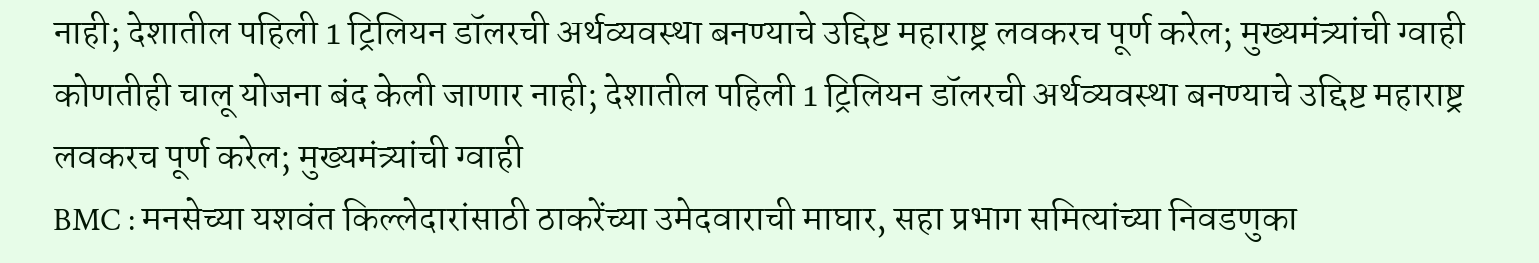नाही; देशातील पहिली 1 ट्रिलियन डॉलरची अर्थव्यवस्था बनण्याचे उद्दिष्ट महाराष्ट्र लवकरच पूर्ण करेल; मुख्यमंत्र्यांची ग्वाही
कोणतीही चालू योजना बंद केली जाणार नाही; देशातील पहिली 1 ट्रिलियन डॉलरची अर्थव्यवस्था बनण्याचे उद्दिष्ट महाराष्ट्र लवकरच पूर्ण करेल; मुख्यमंत्र्यांची ग्वाही
BMC : मनसेच्या यशवंत किल्लेदारांसाठी ठाकरेंच्या उमेदवाराची माघार, सहा प्रभाग समित्यांच्या निवडणुका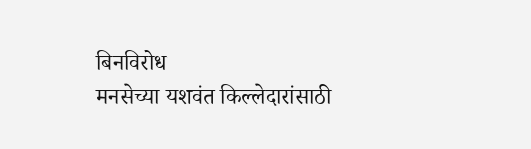बिनविरोध
मनसेच्या यशवंत किल्लेदारांसाठी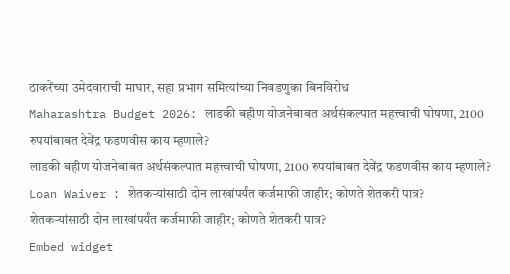ठाकरेंच्या उमेदवाराची माघार, सहा प्रभाग समित्यांच्या निवडणुका बिनविरोध
Maharashtra Budget 2026: लाडकी बहीण योजनेबाबत अर्थसंकल्पात महत्त्वाची घोषणा, 2100 रुपयांबाबत देवेंद्र फडणवीस काय म्हणाले?
लाडकी बहीण योजनेबाबत अर्थसंकल्पात महत्त्वाची घोषणा, 2100 रुपयांबाबत देवेंद्र फडणवीस काय म्हणाले?
Loan Waiver : शेतकऱ्यांसाठी दोन लाखांपर्यंत कर्जमाफी जाहीर; कोणते शेतकरी पात्र?
शेतकऱ्यांसाठी दोन लाखांपर्यंत कर्जमाफी जाहीर; कोणते शेतकरी पात्र?
Embed widget